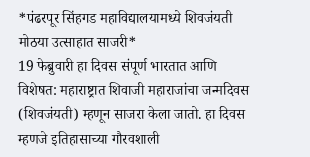*पंढरपूर सिंहगड महाविद्यालयामध्ये शिवजंयती मोठया उत्साहात साजरी*
19 फेब्रुवारी हा दिवस संपूर्ण भारतात आणि विशेषत: महाराष्ट्रात शिवाजी महाराजांचा जन्मदिवस (शिवजंयती) म्हणून साजरा केला जातो. हा दिवस म्हणजे इतिहासाच्या गौरवशाली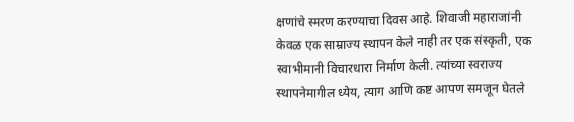क्षणांचे स्मरण करण्याचा दिवस आहे. शिवाजी महाराजांनी केवळ एक साम्राज्य स्थापन केले नाही तर एक संस्कृती, एक स्वाभीमानी विचारधारा निर्माण केली. त्यांच्या स्वराज्य स्थापनेमागील ध्येय, त्याग आणि कष्ट आपण समजून घेतले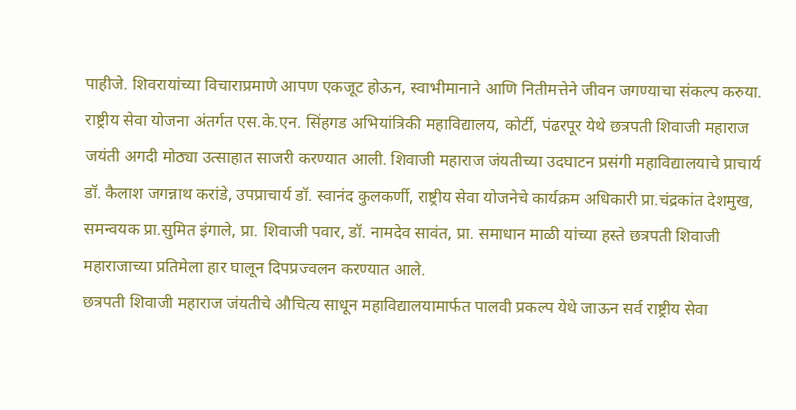पाहीजे. शिवरायांच्या विचाराप्रमाणे आपण एकजूट होऊन, स्वाभीमानाने आणि नितीमत्तेने जीवन जगण्याचा संकल्प करुया.
राष्ट्रीय सेवा योजना अंतर्गत एस.के.एन. सिंहगड अभियांत्रिकी महाविद्यालय, कोर्टी, पंढरपूर येथे छत्रपती शिवाजी महाराज जयंती अगदी मोठ्या उत्साहात साजरी करण्यात आली. शिवाजी महाराज जंयतीच्या उदघाटन प्रसंगी महाविद्यालयाचे प्राचार्य डॉ. कैलाश जगन्नाथ करांडे, उपप्राचार्य डॉ. स्वानंद कुलकर्णी, राष्ट्रीय सेवा योजनेचे कार्यक्रम अधिकारी प्रा.चंद्रकांत देशमुख, समन्वयक प्रा.सुमित इंगाले, प्रा. शिवाजी पवार, डॉ. नामदेव सावंत, प्रा. समाधान माळी यांच्या हस्ते छत्रपती शिवाजी महाराजाच्या प्रतिमेला हार घालून दिपप्रज्वलन करण्यात आले.
छत्रपती शिवाजी महाराज जंयतीचे औचित्य साधून महाविद्यालयामार्फत पालवी प्रकल्प येथे जाऊन सर्व राष्ट्रीय सेवा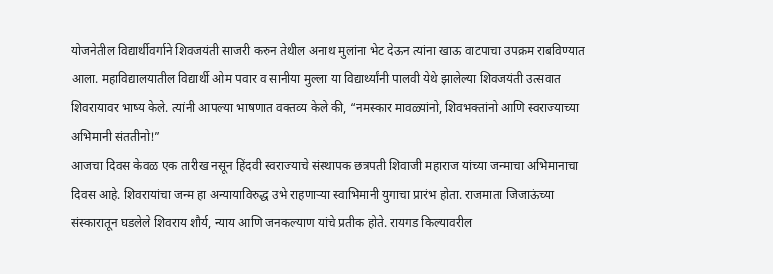योजनेतील विद्यार्थीवर्गाने शिवजयंती साजरी करुन तेथील अनाथ मुलांना भेट देऊन त्यांना खाऊ वाटपाचा उपक्रम राबविण्यात आला. महाविद्यालयातील विद्यार्थी ओम पवार व सानीया मुल्ला या विद्यार्थ्यांनी पालवी येथे झालेल्या शिवजयंती उत्सवात शिवरायावर भाष्य केले. त्यांनी आपल्या भाषणात वक्तव्य केले की, “नमस्कार मावळ्यांनो, शिवभक्तांनो आणि स्वराज्याच्या अभिमानी संततीनो!”
आजचा दिवस केवळ एक तारीख नसून हिंदवी स्वराज्याचे संस्थापक छत्रपती शिवाजी महाराज यांच्या जन्माचा अभिमानाचा दिवस आहे. शिवरायांचा जन्म हा अन्यायाविरुद्ध उभे राहणाऱ्या स्वाभिमानी युगाचा प्रारंभ होता. राजमाता जिजाऊंच्या संस्कारातून घडलेले शिवराय शौर्य, न्याय आणि जनकल्याण यांचे प्रतीक होते. रायगड किल्यावरील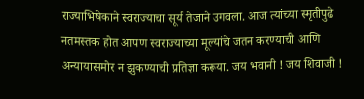राज्याभिषेकाने स्वराज्याचा सूर्य तेजाने उगवला. आज त्यांच्या स्मृतीपुढे नतमस्तक होत आपण स्वराज्याच्या मूल्यांचे जतन करण्याची आणि अन्यायासमोर न झुकण्याची प्रतिज्ञा करूया. जय भवानी ! जय शिवाजी !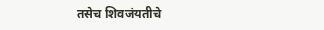तसेच शिवजंयतीचे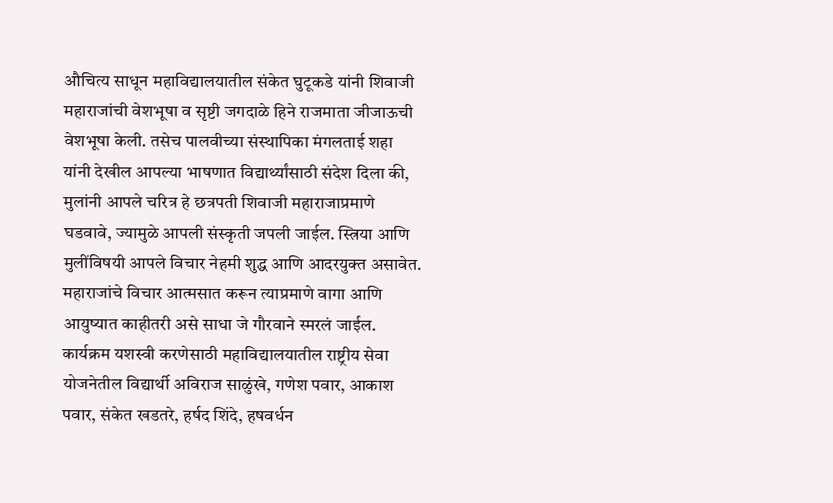औचित्य साधून महाविद्यालयातील संकेत घुटूकडे यांनी शिवाजी महाराजांची वेशभूषा व सृष्टी जगदाळे हिने राजमाता जीजाऊची वेशभूषा केली. तसेच पालवीच्या संस्थापिका मंगलताई शहा यांनी देखील आपल्या भाषणात विद्यार्थ्यांसाठी संदेश दिला की, मुलांनी आपले चरित्र हे छत्रपती शिवाजी महाराजाप्रमाणे घडवावे, ज्यामुळे आपली संस्कृती जपली जाईल. स्त्रिया आणि मुलींविषयी आपले विचार नेहमी शुद्ध आणि आदरयुक्त असावेत. महाराजांचे विचार आत्मसात करून त्याप्रमाणे वागा आणि आयुष्यात काहीतरी असे साधा जे गौरवाने स्मरलं जाईल.
कार्यक्रम यशस्वी करणेसाठी महाविद्यालयातील राष्ट्रीय सेवा योजनेतील विद्यार्थी अविराज साळुंखे, गणेश पवार, आकाश पवार, संकेत खडतरे, हर्षद शिंदे, हषवर्धन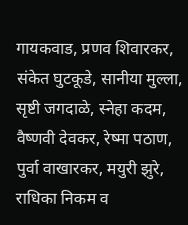गायकवाड, प्रणव शिवारकर, संकेत घुटकूडे, सानीया मुल्ला, सृष्टी जगदाळे, स्नेहा कदम, वैष्णवी देवकर, रेष्मा पठाण, पुर्वा वाखारकर, मयुरी झुरे, राधिका निकम व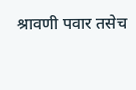श्रावणी पवार तसेच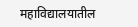महाविद्यालयातील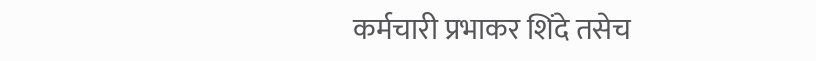कर्मचारी प्रभाकर शिंदे तसेच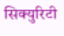सिक्युरिटी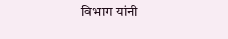विभाग यांनी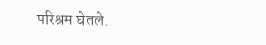परिश्रम घेतले.